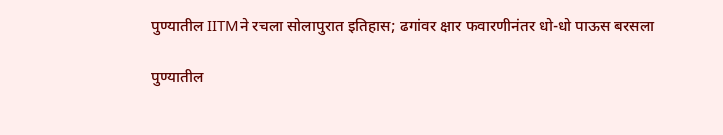पुण्यातील IITMने रचला सोलापुरात इतिहास; ढगांवर क्षार फवारणीनंतर धो-धो पाऊस बरसला

पुण्यातील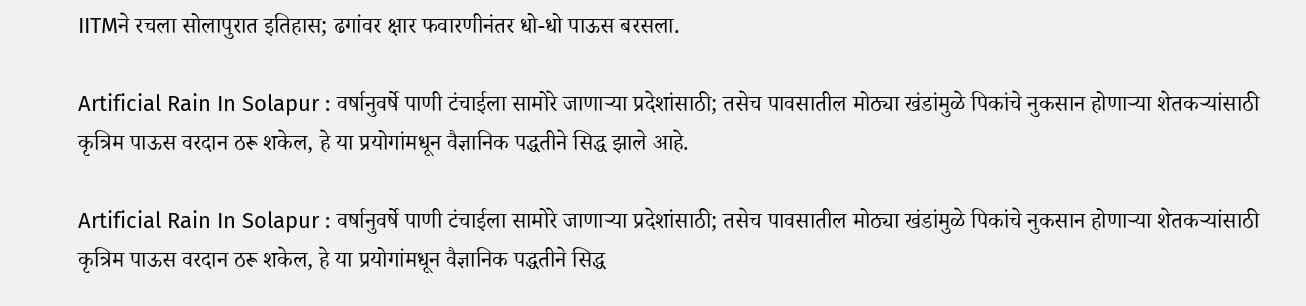IITMने रचला सोलापुरात इतिहास; ढगांवर क्षार फवारणीनंतर धो-धो पाऊस बरसला.

Artificial Rain In Solapur : वर्षानुवर्षे पाणी टंचाईला सामोरे जाणाऱ्या प्रदेशांसाठी; तसेच पावसातील मोठ्या खंडांमुळे पिकांचे नुकसान होणाऱ्या शेतकऱ्यांसाठी कृत्रिम पाऊस वरदान ठरू शकेल, हे या प्रयोगांमधून वैज्ञानिक पद्धतीने सिद्ध झाले आहे.

Artificial Rain In Solapur : वर्षानुवर्षे पाणी टंचाईला सामोरे जाणाऱ्या प्रदेशांसाठी; तसेच पावसातील मोठ्या खंडांमुळे पिकांचे नुकसान होणाऱ्या शेतकऱ्यांसाठी कृत्रिम पाऊस वरदान ठरू शकेल, हे या प्रयोगांमधून वैज्ञानिक पद्धतीने सिद्ध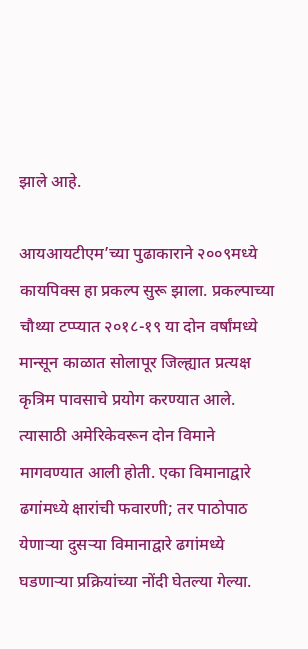झाले आहे.

आयआयटीएम’च्या पुढाकाराने २००९मध्ये कायपिक्स हा प्रकल्प सुरू झाला. प्रकल्पाच्या चौथ्या टप्प्यात २०१८-१९ या दोन वर्षांमध्ये मान्सून काळात सोलापूर जिल्ह्यात प्रत्यक्ष कृत्रिम पावसाचे प्रयोग करण्यात आले. त्यासाठी अमेरिकेवरून दोन विमाने मागवण्यात आली होती. एका विमानाद्वारे ढगांमध्ये क्षारांची फवारणी; तर पाठोपाठ येणाऱ्या दुसऱ्या विमानाद्वारे ढगांमध्ये घडणाऱ्या प्रक्रियांच्या नोंदी घेतल्या गेल्या.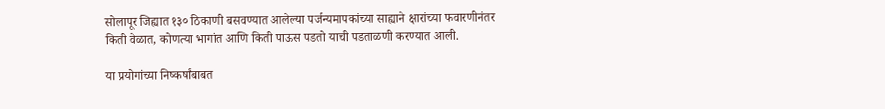सोलापूर जिह्यात १३० ठिकाणी बसवण्यात आलेल्या पर्जन्यमापकांच्या साह्याने क्षारांच्या फवारणीनंतर किती वेळात, कोणत्या भागांत आणि किती पाऊस पडतो याची पडताळणी करण्यात आली.

या प्रयोगांच्या निष्कर्षांबाबत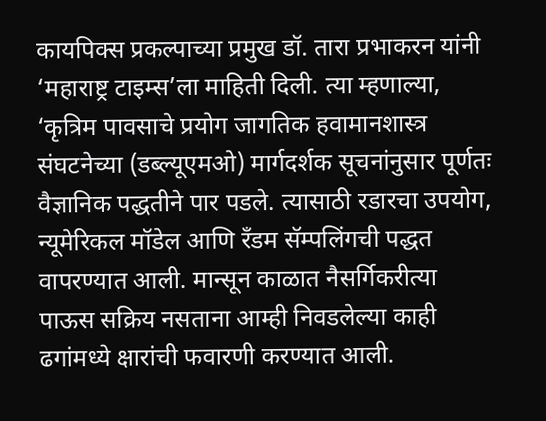कायपिक्स प्रकल्पाच्या प्रमुख डॉ. तारा प्रभाकरन यांनी ‘महाराष्ट्र टाइम्स’ला माहिती दिली. त्या म्हणाल्या, ‘कृत्रिम पावसाचे प्रयोग जागतिक हवामानशास्त्र संघटनेच्या (डब्ल्यूएमओ) मार्गदर्शक सूचनांनुसार पूर्णतः वैज्ञानिक पद्धतीने पार पडले. त्यासाठी रडारचा उपयोग, न्यूमेरिकल मॉडेल आणि रँडम सॅम्पलिंगची पद्धत वापरण्यात आली. मान्सून काळात नैसर्गिकरीत्या पाऊस सक्रिय नसताना आम्ही निवडलेल्या काही ढगांमध्ये क्षारांची फवारणी करण्यात आली.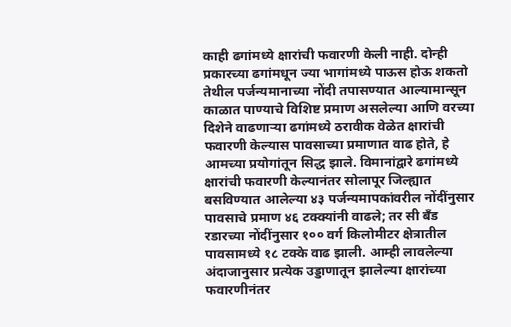काही ढगांमध्ये क्षारांची फवारणी केली नाही. दोन्ही प्रकारच्या ढगांमधून ज्या भागांमध्ये पाऊस होऊ शकतो तेथील पर्जन्यमानाच्या नोंदी तपासण्यात आल्यामान्सून काळात पाण्याचे विशिष्ट प्रमाण असलेल्या आणि वरच्या दिशेने वाढणाऱ्या ढगांमध्ये ठरावीक वेळेत क्षारांची फवारणी केल्यास पावसाच्या प्रमाणात वाढ होते, हे आमच्या प्रयोगांतून सिद्ध झाले. विमानांद्वारे ढगांमध्ये क्षारांची फवारणी केल्यानंतर सोलापूर जिल्ह्यात बसविण्यात आलेल्या ४३ पर्जन्यमापकांवरील नोंदींनुसार पावसाचे प्रमाण ४६ टक्क्यांनी वाढले; तर सी बँड रडारच्या नोंदींनुसार १०० वर्ग किलोमीटर क्षेत्रातील पावसामध्ये १८ टक्के वाढ झाली. आम्ही लावलेल्या अंदाजानुसार प्रत्येक उड्डाणातून झालेल्या क्षारांच्या फवारणीनंतर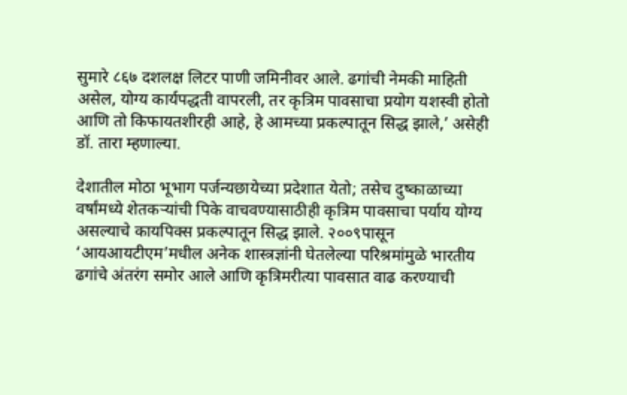सुमारे ८६७ दशलक्ष लिटर पाणी जमिनीवर आले. ढगांची नेमकी माहिती असेल, योग्य कार्यपद्धती वापरली, तर कृत्रिम पावसाचा प्रयोग यशस्वी होतो आणि तो किफायतशीरही आहे, हे आमच्या प्रकल्पातून सिद्ध झाले,’ असेही डॉ. तारा म्हणाल्या.

देशातील मोठा भूभाग पर्जन्यछायेच्या प्रदेशात येतो; तसेच दुष्काळाच्या वर्षांमध्ये शेतकऱ्यांची पिके वाचवण्यासाठीही कृत्रिम पावसाचा पर्याय योग्य असल्याचे कायपिक्स प्रकल्पातून सिद्ध झाले. २००९पासून ‘आयआयटीएम’मधील अनेक शास्त्रज्ञांनी घेतलेल्या परिश्रमांमुळे भारतीय ढगांचे अंतरंग समोर आले आणि कृत्रिमरीत्या पावसात वाढ करण्याची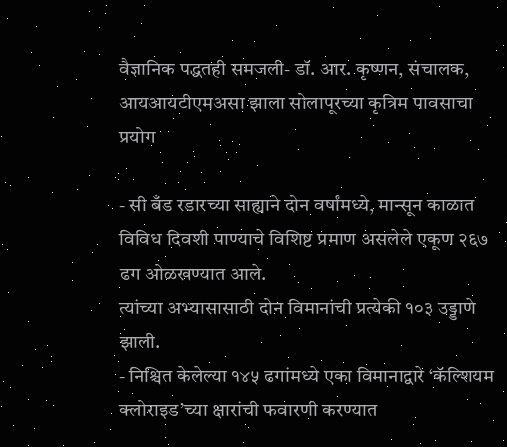वैज्ञानिक पद्धतही समजली- डॉ. आर. कृष्णन, संचालक, आयआयटीएमअसा झाला सोलापूरच्या कृत्रिम पावसाचा प्रयोग

- सी बँड रडारच्या साह्याने दोन वर्षांमध्ये, मान्सून काळात विविध दिवशी पाण्याचे विशिष्ट प्रमाण असलेले एकूण २६७ ढग ओळखण्यात आले.
त्यांच्या अभ्यासासाठी दोन विमानांची प्रत्येकी १०३ उड्डाणे झाली.
- निश्चित केलेल्या १४५ ढगांमध्ये एका विमानाद्वारे ‘कॅल्शियम क्लोराइड’च्या क्षारांची फवारणी करण्यात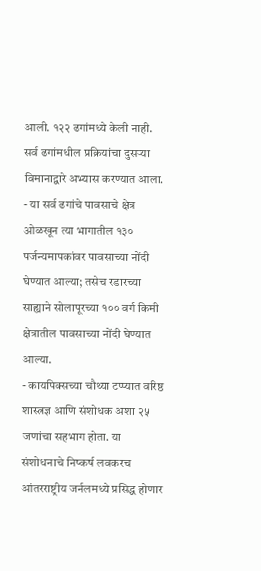आली. १२२ ढगांमध्ये केली नाही. सर्व ढगांमधील प्रक्रियांचा दुसऱ्या विमानाद्वारे अभ्यास करण्यात आला.
- या सर्व ढगांचे पावसाचे क्षेत्र ओळखून त्या भागातील १३० पर्जन्यमापकांवर पावसाच्या नोंदी घेण्यात आल्या; तसेच रडारच्या साह्याने सोलापूरच्या १०० वर्ग किमी क्षेत्रातील पावसाच्या नोंदी घेण्यात आल्या.
- कायपिक्सच्या चौथ्या टप्प्यात वरिष्ठ शास्त्रज्ञ आणि संशोधक अशा २५ जणांचा सहभाग होता. या संशोधनाचे निष्कर्ष लवकरच आंतरराष्ट्रीय जर्नलमध्ये प्रसिद्ध होणार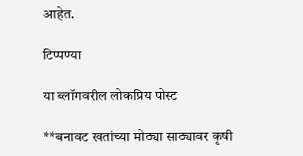आहेत.

टिप्पण्या

या ब्लॉगवरील लोकप्रिय पोस्ट

**बनावट खतांच्या मोठ्या साठ्यावर कृषी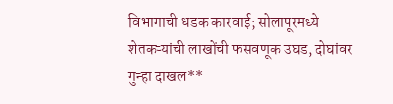विभागाची धडक कारवाई; सोलापूरमध्ये शेतकऱ्यांची लाखोंची फसवणूक उघड, दोघांवर गुन्हा दाखल**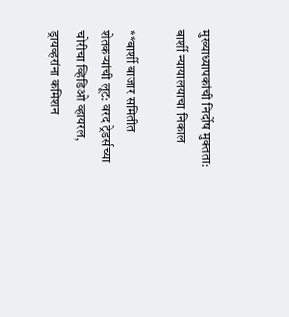मुख्याध्यापकांची निर्दोष मुक्तता: बार्शी न्यायालयाचा निकाल

**बार्शी बाजार समितीत शेतकऱ्यांची लूट: वरद ट्रेडर्सच्या चोरीचा व्हिडिओ व्हायरल, ड्रायव्हरांना कमिशन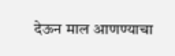देऊन माल आणण्याचा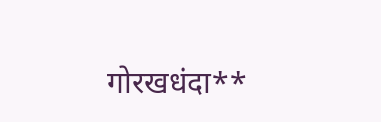गोरखधंदा**